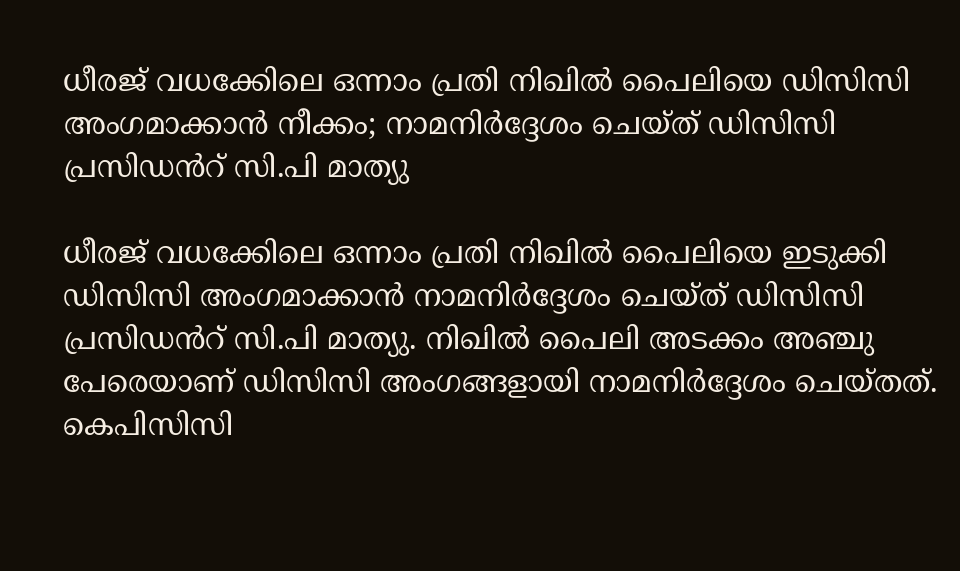ധീരജ് വധക്കേിലെ ഒന്നാം പ്രതി നിഖിൽ പൈലിയെ ഡിസിസി അംഗമാക്കാൻ നീക്കം; നാമനിർദ്ദേശം ചെയ്ത് ഡിസിസി പ്രസിഡൻറ് സി.പി മാത്യു

ധീരജ് വധക്കേിലെ ഒന്നാം പ്രതി നിഖിൽ പൈലിയെ ഇടുക്കി ഡിസിസി അംഗമാക്കാൻ നാമനിർദ്ദേശം ചെയ്ത് ഡിസിസി പ്രസിഡൻറ് സി.പി മാത്യു. നിഖിൽ പൈലി അടക്കം അഞ്ചു പേരെയാണ് ഡിസിസി അംഗങ്ങളായി നാമനിർദ്ദേശം ചെയ്തത്. കെപിസിസി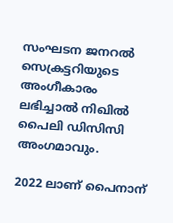സംഘടന ജനറൽ സെക്രട്ടറിയുടെ അംഗീകാരം ലഭിച്ചാൽ നിഖിൽ പൈലി ഡിസിസി അംഗമാവും.

2022 ലാണ് പൈനാന്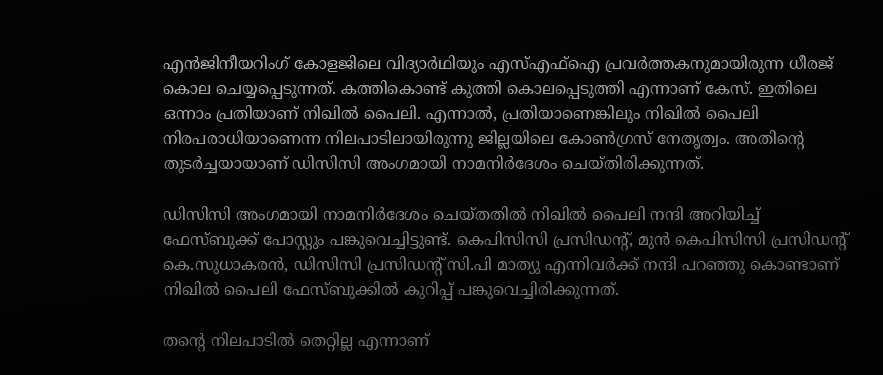എൻജിനീയറിംഗ് കോളജിലെ വിദ്യാർഥിയും എസ്എഫ്‌ഐ പ്രവർത്തകനുമായിരുന്ന ധീരജ് കൊല ചെയ്യപ്പെടുന്നത്. കത്തികൊണ്ട് കുത്തി കൊലപ്പെടുത്തി എന്നാണ് കേസ്. ഇതിലെ ഒന്നാം പ്രതിയാണ് നിഖിൽ പൈലി. എന്നാൽ, പ്രതിയാണെങ്കിലും നിഖിൽ പൈലി നിരപരാധിയാണെന്ന നിലപാടിലായിരുന്നു ജില്ലയിലെ കോൺഗ്രസ് നേതൃത്വം. അതിന്റെ തുടർച്ചയായാണ് ഡിസിസി അംഗമായി നാമനിർദേശം ചെയ്തിരിക്കുന്നത്.

ഡിസിസി അംഗമായി നാമനിർദേശം ചെയ്തതിൽ നിഖിൽ പൈലി നന്ദി അറിയിച്ച് ഫേസ്ബുക്ക് പോസ്റ്റും പങ്കുവെച്ചിട്ടുണ്ട്. കെപിസിസി പ്രസിഡന്റ്, മുൻ കെപിസിസി പ്രസിഡന്റ് കെ.സുധാകരൻ, ഡിസിസി പ്രസിഡന്റ് സി.പി മാത്യു എന്നിവർക്ക് നന്ദി പറഞ്ഞു കൊണ്ടാണ് നിഖിൽ പൈലി ഫേസ്ബുക്കിൽ കുറിപ്പ് പങ്കുവെച്ചിരിക്കുന്നത്.

തന്റെ നിലപാടിൽ തെറ്റില്ല എന്നാണ്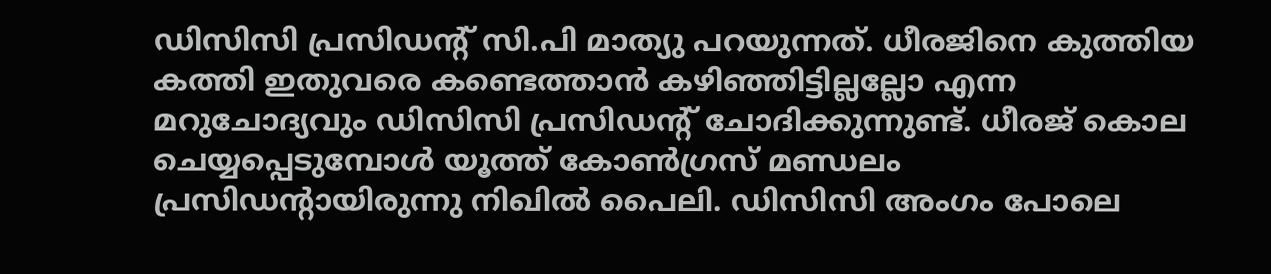ഡിസിസി പ്രസിഡന്റ് സി.പി മാത്യു പറയുന്നത്. ധീരജിനെ കുത്തിയ കത്തി ഇതുവരെ കണ്ടെത്താൻ കഴിഞ്ഞിട്ടില്ലല്ലോ എന്ന മറുചോദ്യവും ഡിസിസി പ്രസിഡന്റ് ചോദിക്കുന്നുണ്ട്. ധീരജ് കൊല ചെയ്യപ്പെടുമ്പോൾ യൂത്ത് കോൺഗ്രസ് മണ്ഡലം പ്രസിഡന്റായിരുന്നു നിഖിൽ പൈലി. ഡിസിസി അംഗം പോലെ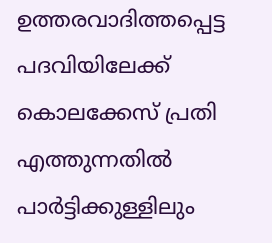ഉത്തരവാദിത്തപ്പെട്ട പദവിയിലേക്ക് കൊലക്കേസ് പ്രതി എത്തുന്നതിൽ പാർട്ടിക്കുള്ളിലും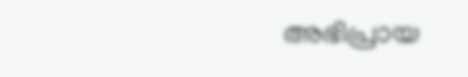അഭിപ്രായ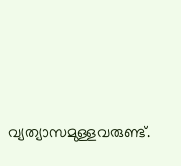വ്യത്യാസമുള്ളവരുണ്ട്.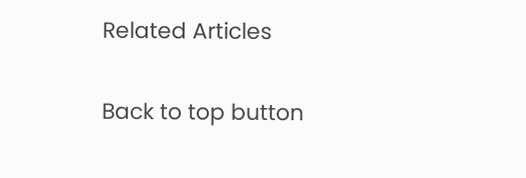Related Articles

Back to top button